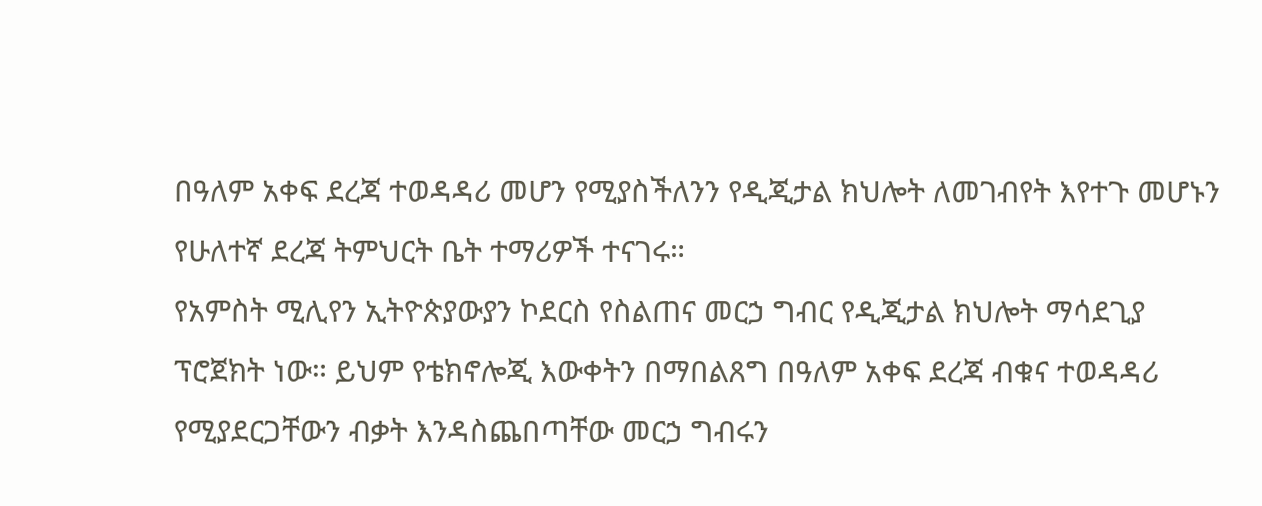በዓለም አቀፍ ደረጃ ተወዳዳሪ መሆን የሚያስችለንን የዲጂታል ክህሎት ለመገብየት እየተጉ መሆኑን የሁለተኛ ደረጃ ትምህርት ቤት ተማሪዎች ተናገሩ።
የአምስት ሚሊየን ኢትዮጵያውያን ኮደርስ የስልጠና መርኃ ግብር የዲጂታል ክህሎት ማሳደጊያ ፕሮጀክት ነው። ይህም የቴክኖሎጂ እውቀትን በማበልጸግ በዓለም አቀፍ ደረጃ ብቁና ተወዳዳሪ የሚያደርጋቸውን ብቃት እንዳስጨበጣቸው መርኃ ግብሩን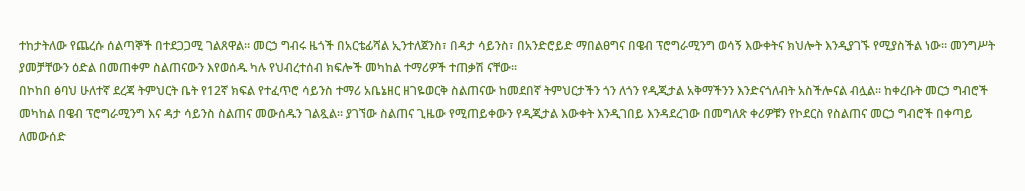ተከታትለው የጨረሱ ሰልጣኞች በተደጋጋሚ ገልጸዋል። መርኃ ግብሩ ዜጎች በአርቴፊሻል ኢንተለጀንስ፣ በዳታ ሳይንስ፣ በአንድሮይድ ማበልፀግና በዌብ ፕሮግራሚንግ ወሳኝ እውቀትና ክህሎት እንዲያገኙ የሚያስችል ነው። መንግሥት ያመቻቸውን ዕድል በመጠቀም ስልጠናውን እየወሰዱ ካሉ የህብረተሰብ ክፍሎች መካከል ተማሪዎች ተጠቃሽ ናቸው።
በኮከበ ፅባህ ሁለተኛ ደረጃ ትምህርት ቤት የ12ኛ ክፍል የተፈጥሮ ሳይንስ ተማሪ አቤኔዘር ዘገዬወርቅ ስልጠናው ከመደበኛ ትምህርታችን ጎን ለጎን የዲጂታል አቅማችንን እንድናጎለብት አስችሎናል ብሏል። ከቀረቡት መርኃ ግብሮች መካከል በዌብ ፕሮግራሚንግ እና ዳታ ሳይንስ ስልጠና መውሰዱን ገልጿል። ያገኘው ስልጠና ጊዜው የሚጠይቀውን የዲጂታል እውቀት እንዲገበይ እንዳደረገው በመግለጽ ቀሪዎቹን የኮደርስ የስልጠና መርኃ ግብሮች በቀጣይ ለመውሰድ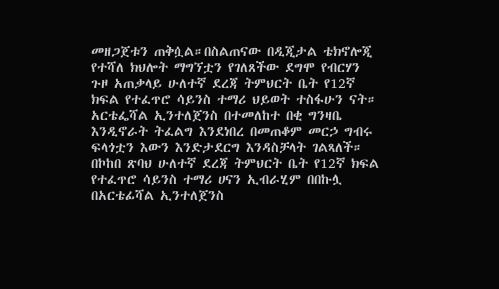መዘጋጀቱን ጠቅሷል።በስልጠናው በዲጂታል ቴክኖሎጂ የተሻለ ክህሎት ማግኘቷን የገለጸችው ደግሞ የብርሃን ጉዞ አጠቃላይ ሁለተኛ ደረጃ ትምህርት ቤት የ12ኛ ክፍል የተፈጥሮ ሳይንስ ተማሪ ህይወት ተስፋሁን ናት። አርቴፌሻል ኢንተለጀንስ በተመለከተ በቂ ግንዛቤ እንዲኖራት ትፈልግ እንደነበረ በመጠቆም መርኃ ግብሩ ፍላጎቷን እውን እንድታደርግ እንዳስቻላት ገልጻለች። በኮከበ ጽባህ ሁለተኛ ደረጃ ትምህርት ቤት የ12ኛ ክፍል የተፈጥሮ ሳይንስ ተማሪ ሀናን ኢብራሂም በበኩሏ በአርቴፊሻል ኢንተለጀንስ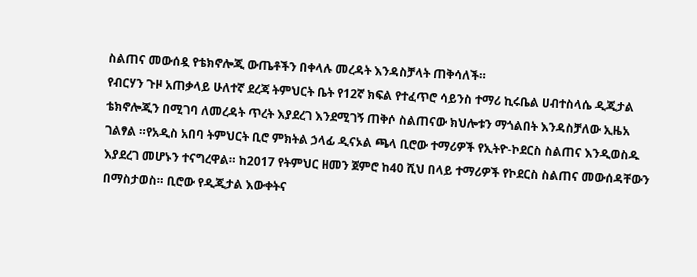ስልጠና መውሰዷ የቴክኖሎጂ ውጤቶችን በቀላሉ መረዳት እንዳስቻላት ጠቅሳለች።
የብርሃን ጉዞ አጠቃላይ ሁለተኛ ደረጃ ትምህርት ቤት የ12ኛ ክፍል የተፈጥሮ ሳይንስ ተማሪ ኪሩቤል ሀብተስላሴ ዲጂታል ቴክኖሎጂን በሚገባ ለመረዳት ጥረት እያደረገ እንደሚገኝ ጠቅሶ ስልጠናው ክህሎቱን ማጎልበት እንዳስቻለው ኢዜአ ገልፃል ።የአዲስ አበባ ትምህርት ቢሮ ምክትል ኃላፊ ዲናኦል ጫላ ቢሮው ተማሪዎች የኢትዮ-ኮደርስ ስልጠና እንዲወስዱ እያደረገ መሆኑን ተናግረዋል። ከ2017 የትምህር ዘመን ጀምሮ ከ40 ሺህ በላይ ተማሪዎች የኮደርስ ስልጠና መውሰዳቸውን በማስታወስ። ቢሮው የዲጂታል እውቀትና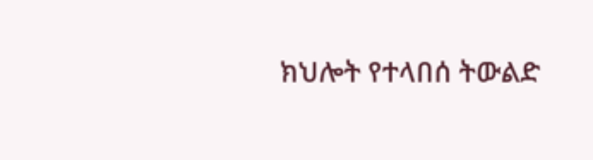ክህሎት የተላበሰ ትውልድ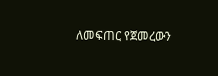ለመፍጠር የጀመረውን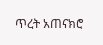ጥረት አጠናክሮ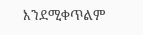እንደሚቀጥልም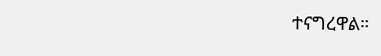ተናግረዋል።